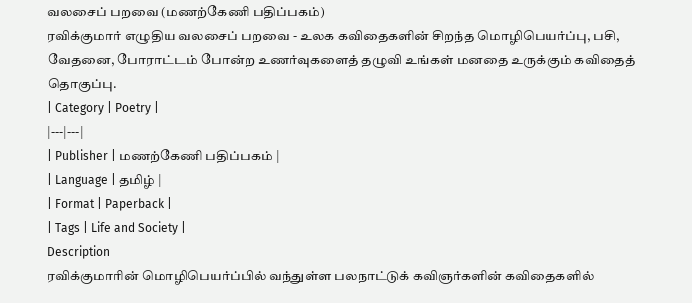வலசைப் பறவை (மணற்கேணி பதிப்பகம்)
ரவிக்குமார் எழுதிய வலசைப் பறவை - உலக கவிதைகளின் சிறந்த மொழிபெயர்ப்பு, பசி, வேதனை, போராட்டம் போன்ற உணர்வுகளைத் தழுவி உங்கள் மனதை உருக்கும் கவிதைத் தொகுப்பு.
| Category | Poetry |
|---|---|
| Publisher | மணற்கேணி பதிப்பகம் |
| Language | தமிழ் |
| Format | Paperback |
| Tags | Life and Society |
Description
ரவிக்குமாரின் மொழிபெயர்ப்பில் வந்துள்ள பலநாட்டுக் கவிஞர்களின் கவிதைகளில்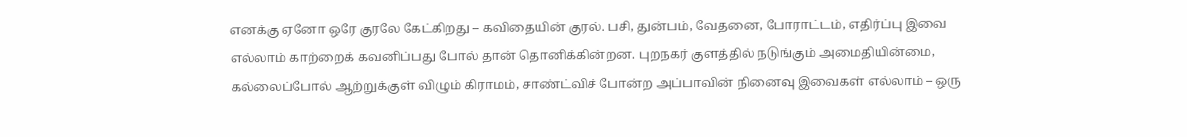எனக்கு ஏனோ ஒரே குரலே கேட்கிறது – கவிதையின் குரல். பசி, துன்பம், வேதனை, போராட்டம், எதிர்ப்பு இவை எல்லாம் காற்றைக் கவனிப்பது போல் தான் தொனிக்கின்றன. புறநகர் குளத்தில் நடுங்கும் அமைதியின்மை, கல்லைப்போல் ஆற்றுக்குள் விழும் கிராமம், சாண்ட்விச் போன்ற அப்பாவின் நினைவு இவைகள் எல்லாம் – ஒரு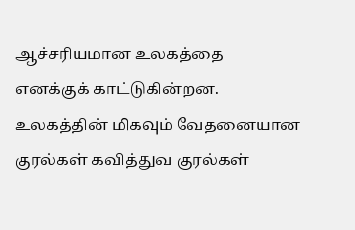ஆச்சரியமான உலகத்தை எனக்குக் காட்டுகின்றன. உலகத்தின் மிகவும் வேதனையான குரல்கள் கவித்துவ குரல்கள்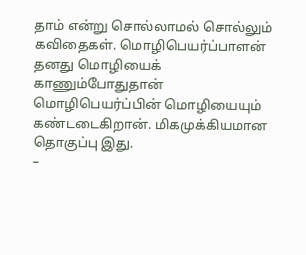தாம் என்று சொல்லாமல் சொல்லும் கவிதைகள். மொழிபெயர்ப்பாளன் தனது மொழியைக் காணும்போதுதான் மொழிபெயர்ப்பின் மொழியையும் கண்டடைகிறான். மிகமுக்கியமான தொகுப்பு இது.
–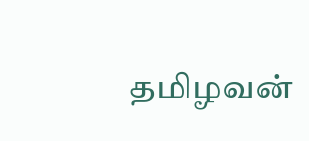தமிழவன்